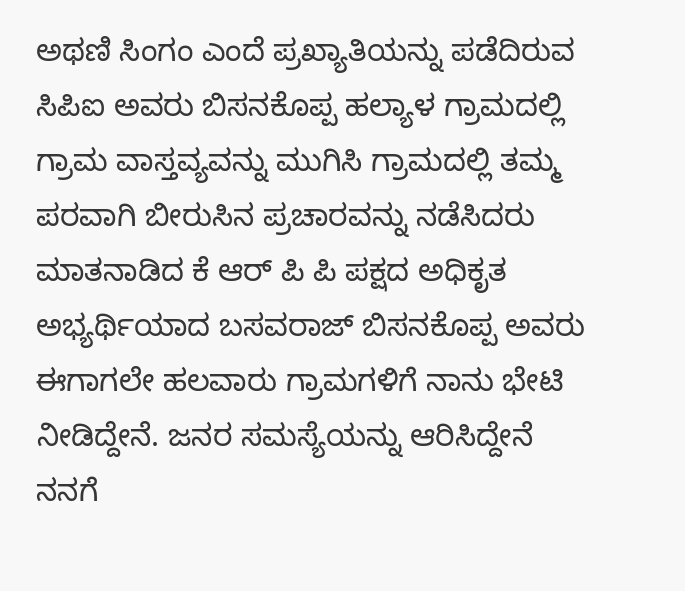ಅಥಣಿ ಸಿಂಗಂ ಎಂದೆ ಪ್ರಖ್ಯಾತಿಯನ್ನು ಪಡೆದಿರುವ ಸಿಪಿಐ ಅವರು ಬಿಸನಕೊಪ್ಪ ಹಲ್ಯಾಳ ಗ್ರಾಮದಲ್ಲಿ ಗ್ರಾಮ ವಾಸ್ತವ್ಯವನ್ನು ಮುಗಿಸಿ ಗ್ರಾಮದಲ್ಲಿ ತಮ್ಮ ಪರವಾಗಿ ಬೀರುಸಿನ ಪ್ರಚಾರವನ್ನು ನಡೆಸಿದರು
ಮಾತನಾಡಿದ ಕೆ ಆರ್ ಪಿ ಪಿ ಪಕ್ಷದ ಅಧಿಕೃತ ಅಭ್ಯರ್ಥಿಯಾದ ಬಸವರಾಜ್ ಬಿಸನಕೊಪ್ಪ ಅವರು ಈಗಾಗಲೇ ಹಲವಾರು ಗ್ರಾಮಗಳಿಗೆ ನಾನು ಭೇಟಿ ನೀಡಿದ್ದೇನೆ. ಜನರ ಸಮಸ್ಯೆಯನ್ನು ಆರಿಸಿದ್ದೇನೆ ನನಗೆ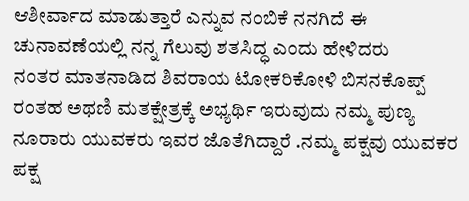ಆಶೀರ್ವಾದ ಮಾಡುತ್ತಾರೆ ಎನ್ನುವ ನಂಬಿಕೆ ನನಗಿದೆ ಈ ಚುನಾವಣೆಯಲ್ಲಿ ನನ್ನ ಗೆಲುವು ಶತಸಿದ್ಧ ಎಂದು ಹೇಳಿದರು
ನಂತರ ಮಾತನಾಡಿದ ಶಿವರಾಯ ಟೋಕರಿಕೋಳಿ ಬಿಸನಕೊಪ್ಪ್ ರಂತಹ ಅಥಣಿ ಮತಕ್ಷೇತ್ರಕ್ಕೆ ಅಭ್ಯರ್ಥಿ ಇರುವುದು ನಮ್ಮ ಪುಣ್ಯ ನೂರಾರು ಯುವಕರು ಇವರ ಜೊತೆಗಿದ್ದಾರೆ .ನಮ್ಮ ಪಕ್ಷವು ಯುವಕರ ಪಕ್ಷ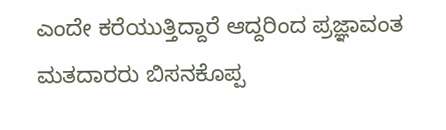ಎಂದೇ ಕರೆಯುತ್ತಿದ್ದಾರೆ ಆದ್ದರಿಂದ ಪ್ರಜ್ಞಾವಂತ ಮತದಾರರು ಬಿಸನಕೊಪ್ಪ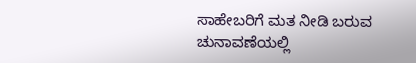ಸಾಹೇಬರಿಗೆ ಮತ ನೀಡಿ ಬರುವ ಚುನಾವಣೆಯಲ್ಲಿ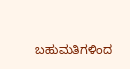ಬಹುಮತಿಗಳಿಂದ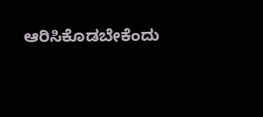ಆರಿಸಿಕೊಡಬೇಕೆಂದು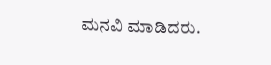ಮನವಿ ಮಾಡಿದರು.